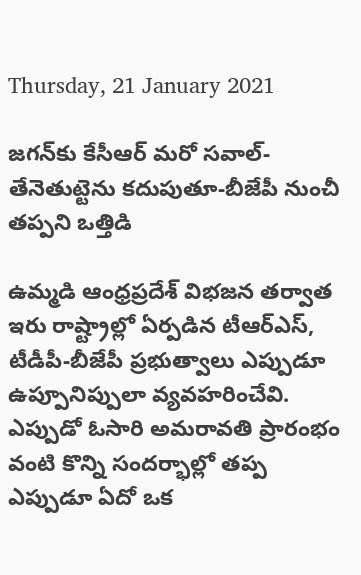Thursday, 21 January 2021

జగన్‌కు కేసీఆర్‌ మరో సవాల్‌- తేనెతుట్టెను కదుపుతూ-బీజేపీ నుంచీ తప్పని ఒత్తిడి

ఉమ్మడి ఆంధ్రప్రదేశ్ విభజన తర్వాత ఇరు రాష్ట్రాల్లో ఏర్పడిన టీఆర్‌ఎస్‌, టీడీపీ-బీజేపీ ప్రభుత్వాలు ఎప్పుడూ ఉప్పూనిప్పులా వ్యవహరించేవి. ఎప్పుడో ఓసారి అమరావతి ప్రారంభం వంటి కొన్ని సందర్భాల్లో తప్ప ఎప్పుడూ ఏదో ఒక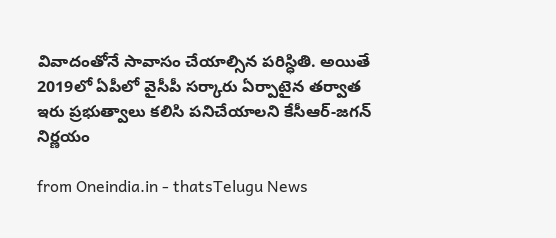వివాదంతోనే సావాసం చేయాల్సిన పరిస్ధితి. అయితే 2019లో ఏపీలో వైసీపీ సర్కారు ఏర్పాటైన తర్వాత ఇరు ప్రభుత్వాలు కలిసి పనిచేయాలని కేసీఆర్‌-జగన్‌ నిర్ణయం

from Oneindia.in - thatsTelugu News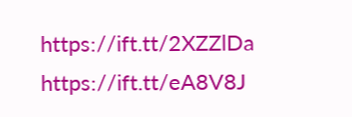https://ift.tt/2XZZlDa
https://ift.tt/eA8V8J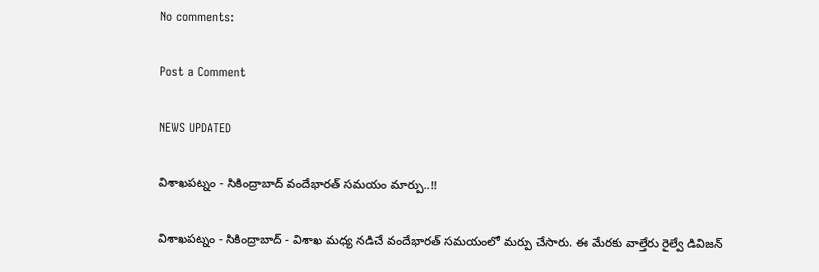No comments:

Post a Comment

NEWS UPDATED

విశాఖపట్నం - సికింద్రాబాద్ వందేభారత్ సమయం మార్పు..!!

విశాఖపట్నం - సికింద్రాబాద్ - విశాఖ మధ్య నడిచే వందేభారత్ సమయంలో మర్పు చేసారు. ఈ మేరకు వాల్తేరు రైల్వే డివిజన్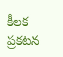కీలక ప్రకటన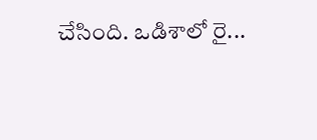చేసింది. ఒడిశాలో రై...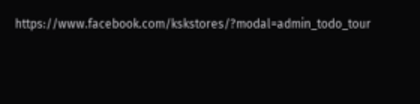https://www.facebook.com/kskstores/?modal=admin_todo_tour